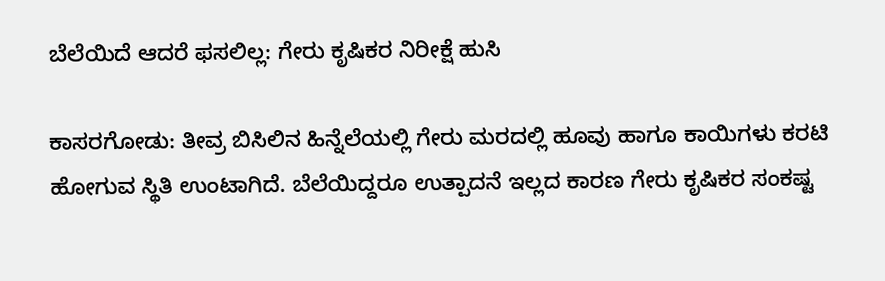ಬೆಲೆಯಿದೆ ಆದರೆ ಫಸಲಿಲ್ಲ: ಗೇರು ಕೃಷಿಕರ ನಿರೀಕ್ಷೆ ಹುಸಿ

ಕಾಸರಗೋಡು: ತೀವ್ರ ಬಿಸಿಲಿನ ಹಿನ್ನೆಲೆಯಲ್ಲಿ ಗೇರು ಮರದಲ್ಲಿ ಹೂವು ಹಾಗೂ ಕಾಯಿಗಳು ಕರಟಿ ಹೋಗುವ ಸ್ಥಿತಿ ಉಂಟಾಗಿದೆ. ಬೆಲೆಯಿದ್ದರೂ ಉತ್ಪಾದನೆ ಇಲ್ಲದ ಕಾರಣ ಗೇರು ಕೃಷಿಕರ ಸಂಕಷ್ಟ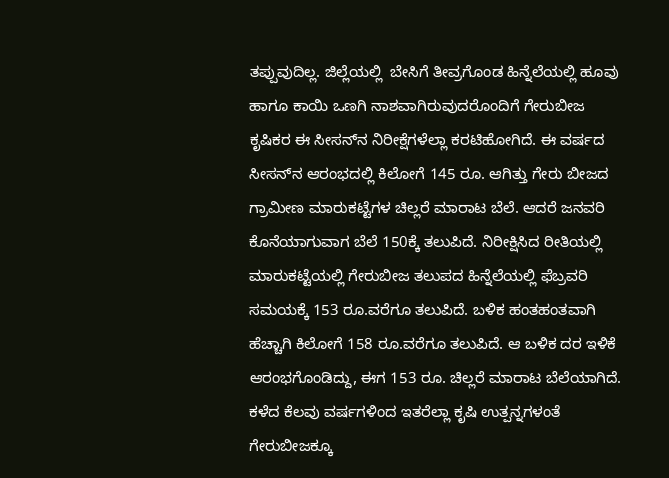ತಪ್ಪುವುದಿಲ್ಲ. ಜಿಲ್ಲೆಯಲ್ಲಿ  ಬೇಸಿಗೆ ತೀವ್ರಗೊಂಡ ಹಿನ್ನೆಲೆಯಲ್ಲಿ ಹೂವು ಹಾಗೂ ಕಾಯಿ ಒಣಗಿ ನಾಶವಾಗಿರುವುದರೊಂದಿಗೆ ಗೇರುಬೀಜ ಕೃಷಿಕರ ಈ ಸೀಸನ್‌ನ ನಿರೀಕ್ಷೆಗಳೆಲ್ಲಾ ಕರಟಿಹೋಗಿದೆ. ಈ ವರ್ಷದ ಸೀಸನ್‌ನ ಆರಂಭದಲ್ಲಿ ಕಿಲೋಗೆ 145 ರೂ. ಆಗಿತ್ತು ಗೇರು ಬೀಜದ ಗ್ರಾಮೀಣ ಮಾರುಕಟ್ಟೆಗಳ ಚಿಲ್ಲರೆ ಮಾರಾಟ ಬೆಲೆ. ಆದರೆ ಜನವರಿ ಕೊನೆಯಾಗುವಾಗ ಬೆಲೆ 150ಕ್ಕೆ ತಲುಪಿದೆ. ನಿರೀಕ್ಷಿಸಿದ ರೀತಿಯಲ್ಲಿ ಮಾರುಕಟ್ಟೆಯಲ್ಲಿ ಗೇರುಬೀಜ ತಲುಪದ ಹಿನ್ನೆಲೆಯಲ್ಲಿ ಫೆಬ್ರವರಿ ಸಮಯಕ್ಕೆ 153 ರೂ.ವರೆಗೂ ತಲುಪಿದೆ. ಬಳಿಕ ಹಂತಹಂತವಾಗಿ ಹೆಚ್ಚಾಗಿ ಕಿಲೋಗೆ 158 ರೂ.ವರೆಗೂ ತಲುಪಿದೆ. ಆ ಬಳಿಕ ದರ ಇಳಿಕೆ ಆರಂಭಗೊಂಡಿದ್ದು, ಈಗ 153 ರೂ. ಚಿಲ್ಲರೆ ಮಾರಾಟ ಬೆಲೆಯಾಗಿದೆ. ಕಳೆದ ಕೆಲವು ವರ್ಷಗಳಿಂದ ಇತರೆಲ್ಲಾ ಕೃಷಿ ಉತ್ಪನ್ನಗಳಂತೆ ಗೇರುಬೀಜಕ್ಕೂ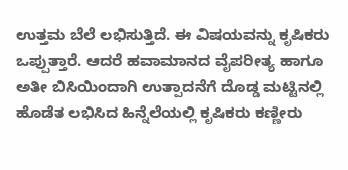ಉತ್ತಮ ಬೆಲೆ ಲಭಿಸುತ್ತಿದೆ. ಈ ವಿಷಯವನ್ನು ಕೃಷಿಕರು ಒಪ್ಪುತ್ತಾರೆ. ಆದರೆ ಹವಾಮಾನದ ವೈಪರೀತ್ಯ ಹಾಗೂ ಅತೀ ಬಿಸಿಯಿಂದಾಗಿ ಉತ್ಪಾದನೆಗೆ ದೊಡ್ಡ ಮಟ್ಟಿನಲ್ಲಿ  ಹೊಡೆತ ಲಭಿಸಿದ ಹಿನ್ನೆಲೆಯಲ್ಲಿ ಕೃಷಿಕರು ಕಣ್ಣೀರು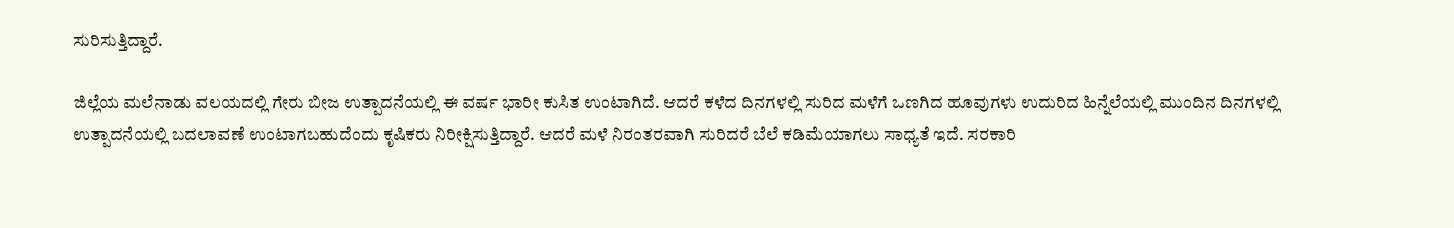ಸುರಿಸುತ್ತಿದ್ದಾರೆ.

ಜಿಲ್ಲೆಯ ಮಲೆನಾಡು ವಲಯದಲ್ಲಿ ಗೇರು ಬೀಜ ಉತ್ಪಾದನೆಯಲ್ಲಿ ಈ ವರ್ಷ ಭಾರೀ ಕುಸಿತ ಉಂಟಾಗಿದೆ. ಆದರೆ ಕಳೆದ ದಿನಗಳಲ್ಲಿ ಸುರಿದ ಮಳೆಗೆ ಒಣಗಿದ ಹೂವುಗಳು ಉದುರಿದ ಹಿನ್ನೆಲೆಯಲ್ಲಿ ಮುಂದಿನ ದಿನಗಳಲ್ಲಿ ಉತ್ಪಾದನೆಯಲ್ಲಿ ಬದಲಾವಣೆ ಉಂಟಾಗಬಹುದೆಂದು ಕೃಷಿಕರು ನಿರೀಕ್ಷಿಸುತ್ತಿದ್ದಾರೆ. ಆದರೆ ಮಳೆ ನಿರಂತರವಾಗಿ ಸುರಿದರೆ ಬೆಲೆ ಕಡಿಮೆಯಾಗಲು ಸಾಧ್ಯತೆ ಇದೆ. ಸರಕಾರಿ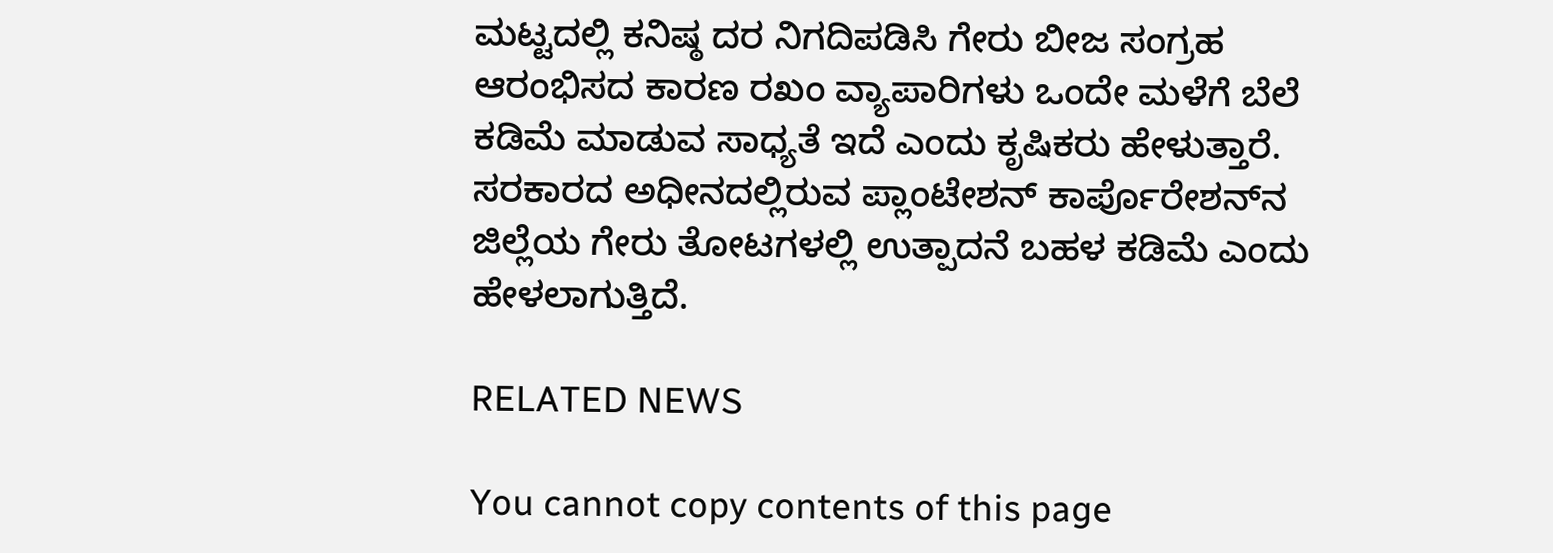ಮಟ್ಟದಲ್ಲಿ ಕನಿಷ್ಠ ದರ ನಿಗದಿಪಡಿಸಿ ಗೇರು ಬೀಜ ಸಂಗ್ರಹ ಆರಂಭಿಸದ ಕಾರಣ ರಖಂ ವ್ಯಾಪಾರಿಗಳು ಒಂದೇ ಮಳೆಗೆ ಬೆಲೆ ಕಡಿಮೆ ಮಾಡುವ ಸಾಧ್ಯತೆ ಇದೆ ಎಂದು ಕೃಷಿಕರು ಹೇಳುತ್ತಾರೆ. ಸರಕಾರದ ಅಧೀನದಲ್ಲಿರುವ ಪ್ಲಾಂಟೇಶನ್ ಕಾರ್ಪೊರೇಶನ್‌ನ ಜಿಲ್ಲೆಯ ಗೇರು ತೋಟಗಳಲ್ಲಿ ಉತ್ಪಾದನೆ ಬಹಳ ಕಡಿಮೆ ಎಂದು ಹೇಳಲಾಗುತ್ತಿದೆ.

RELATED NEWS

You cannot copy contents of this page